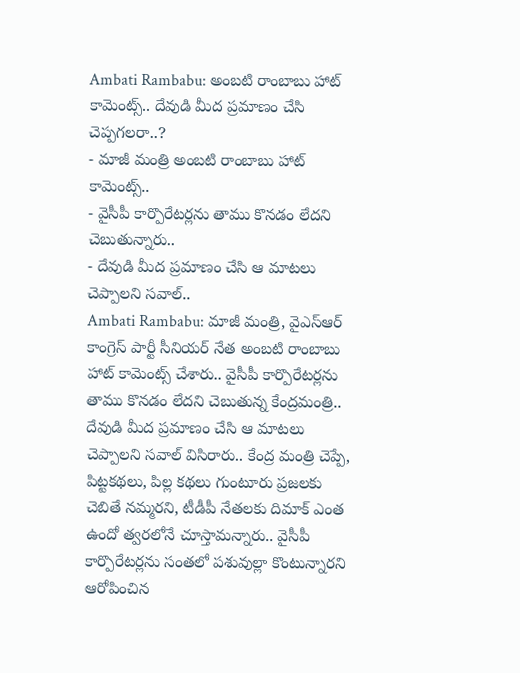Ambati Rambabu: అంబటి రాంబాబు హాట్ కామెంట్స్.. దేవుడి మీద ప్రమాణం చేసి చెప్పగలరా..?
- మాజీ మంత్రి అంబటి రాంబాబు హాట్ కామెంట్స్..
- వైసీపీ కార్పొరేటర్లను తాము కొనడం లేదని చెబుతున్నారు..
- దేవుడి మీద ప్రమాణం చేసి ఆ మాటలు చెప్పాలని సవాల్..
Ambati Rambabu: మాజీ మంత్రి, వైఎస్ఆర్ కాంగ్రెస్ పార్టీ సీనియర్ నేత అంబటి రాంబాబు హాట్ కామెంట్స్ చేశారు.. వైసీపీ కార్పొరేటర్లను తాము కొనడం లేదని చెబుతున్న కేంద్రమంత్రి.. దేవుడి మీద ప్రమాణం చేసి ఆ మాటలు చెప్పాలని సవాల్ విసిరారు.. కేంద్ర మంత్రి చెప్పే, పిట్టకథలు, పిల్ల కథలు గుంటూరు ప్రజలకు చెబితే నమ్మరని, టీడీపీ నేతలకు దిమాక్ ఎంత ఉందో త్వరలోనే చూస్తామన్నారు.. వైసీపీ కార్పొరేటర్లను సంతలో పశువుల్లా కొంటున్నారని ఆరోపించిన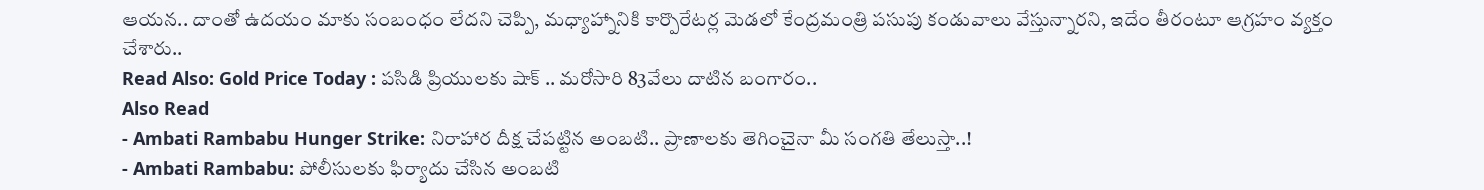ఆయన.. దాంతో ఉదయం మాకు సంబంధం లేదని చెప్పి, మధ్యాహ్నానికి కార్పొరేటర్ల మెడలో కేంద్రమంత్రి పసుపు కండువాలు వేస్తున్నారని, ఇదేం తీరంటూ ఆగ్రహం వ్యక్తం చేశారు..
Read Also: Gold Price Today : పసిడి ప్రియులకు షాక్ .. మరోసారి 83వేలు దాటిన బంగారం..
Also Read
- Ambati Rambabu Hunger Strike: నిరాహార దీక్ష చేపట్టిన అంబటి.. ప్రాణాలకు తెగించైనా మీ సంగతి తేలుస్తా..!
- Ambati Rambabu: పోలీసులకు ఫిర్యాదు చేసిన అంబటి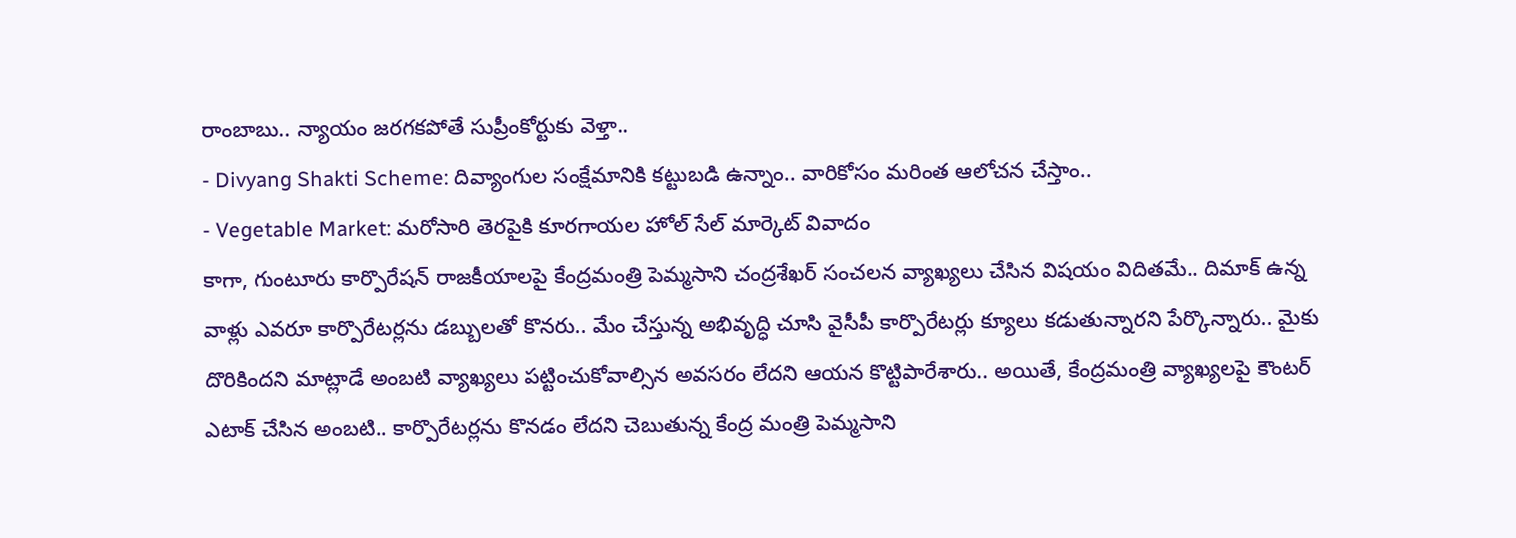రాంబాబు.. న్యాయం జరగకపోతే సుప్రీంకోర్టుకు వెళ్తా..
- Divyang Shakti Scheme: దివ్యాంగుల సంక్షేమానికి కట్టుబడి ఉన్నాం.. వారికోసం మరింత ఆలోచన చేస్తాం..
- Vegetable Market: మరోసారి తెరపైకి కూరగాయల హోల్ సేల్ మార్కెట్ వివాదం
కాగా, గుంటూరు కార్పొరేషన్ రాజకీయాలపై కేంద్రమంత్రి పెమ్మసాని చంద్రశేఖర్ సంచలన వ్యాఖ్యలు చేసిన విషయం విదితమే.. దిమాక్ ఉన్న వాళ్లు ఎవరూ కార్పొరేటర్లను డబ్బులతో కొనరు.. మేం చేస్తున్న అభివృద్ధి చూసి వైసీపీ కార్పొరేటర్లు క్యూలు కడుతున్నారని పేర్కొన్నారు.. మైకు దొరికిందని మాట్లాడే అంబటి వ్యాఖ్యలు పట్టించుకోవాల్సిన అవసరం లేదని ఆయన కొట్టిపారేశారు.. అయితే, కేంద్రమంత్రి వ్యాఖ్యలపై కౌంటర్ ఎటాక్ చేసిన అంబటి.. కార్పొరేటర్లను కొనడం లేదని చెబుతున్న కేంద్ర మంత్రి పెమ్మసాని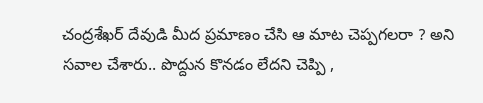చంద్రశేఖర్ దేవుడి మీద ప్రమాణం చేసి ఆ మాట చెప్పగలరా ? అని సవాల చేశారు.. పొద్దున కొనడం లేదని చెప్పి ,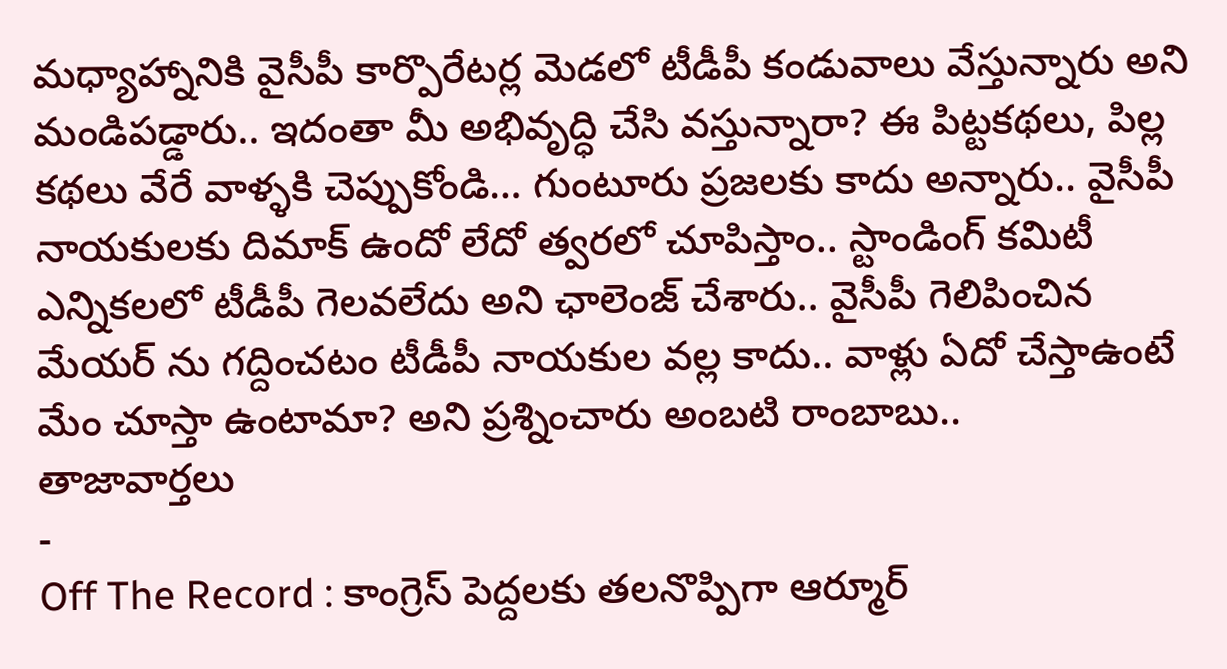మధ్యాహ్నానికి వైసీపీ కార్పొరేటర్ల మెడలో టీడీపీ కండువాలు వేస్తున్నారు అని మండిపడ్డారు.. ఇదంతా మీ అభివృద్ధి చేసి వస్తున్నారా? ఈ పిట్టకథలు, పిల్ల కథలు వేరే వాళ్ళకి చెప్పుకోండి… గుంటూరు ప్రజలకు కాదు అన్నారు.. వైసీపీ నాయకులకు దిమాక్ ఉందో లేదో త్వరలో చూపిస్తాం.. స్టాండింగ్ కమిటీ ఎన్నికలలో టీడీపీ గెలవలేదు అని ఛాలెంజ్ చేశారు.. వైసీపీ గెలిపించిన మేయర్ ను గద్దించటం టీడీపీ నాయకుల వల్ల కాదు.. వాళ్లు ఏదో చేస్తాఉంటే మేం చూస్తా ఉంటామా? అని ప్రశ్నించారు అంబటి రాంబాబు..
తాజావార్తలు
-
Off The Record : కాంగ్రెస్ పెద్దలకు తలనొప్పిగా ఆర్మూర్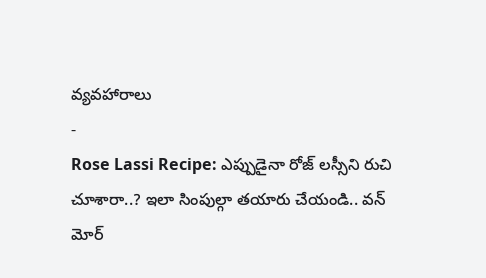వ్యవహారాలు
-
Rose Lassi Recipe: ఎప్పుడైనా రోజ్ లస్సీని రుచి చూశారా..? ఇలా సింపుల్గా తయారు చేయండి.. వన్ మోర్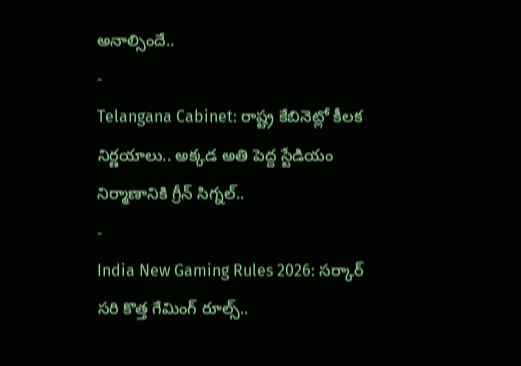అనాల్సిందే..
-
Telangana Cabinet: రాష్ట్ర కేబినెట్లో కీలక నిర్ణయాలు.. అక్కడ అతి పెద్ద స్టేడియం నిర్మాణానికి గ్రీన్ సిగ్నల్..
-
India New Gaming Rules 2026: సర్కార్ సరి కొత్త గేమింగ్ రూల్స్..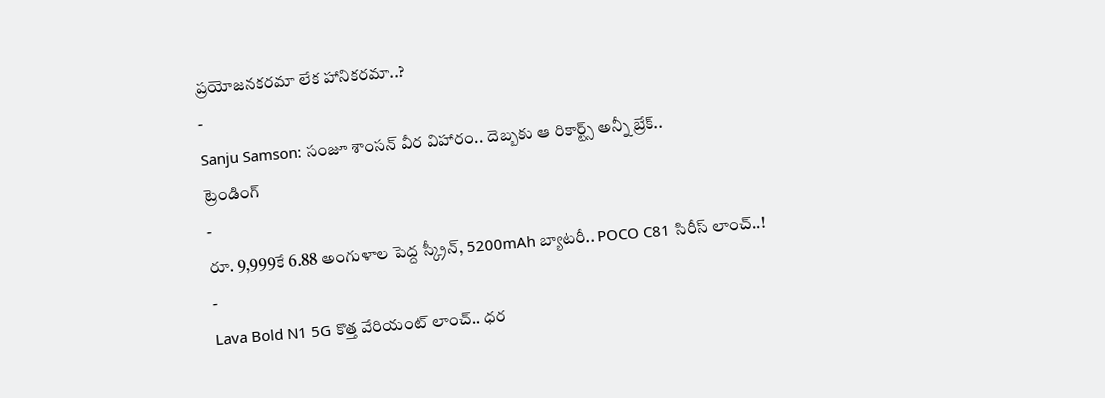ప్రయోజనకరమా లేక హానికరమా..?
-
Sanju Samson: సంజూ శాంసన్ వీర విహారం.. దెబ్బకు ఆ రికార్ట్స్ అన్నీ బ్రేక్..
ట్రెండింగ్
-
రూ. 9,999కే 6.88 అంగుళాల పెద్ద స్క్రీన్, 5200mAh బ్యాటరీ.. POCO C81 సిరీస్ లాంచ్..!
-
Lava Bold N1 5G కొత్త వేరియంట్ లాంచ్.. ధర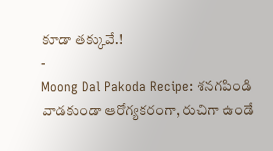కూడా తక్కువే.!
-
Moong Dal Pakoda Recipe: శనగపిండి వాడకుండా ఆరోగ్యకరంగా, రుచిగా ఉండే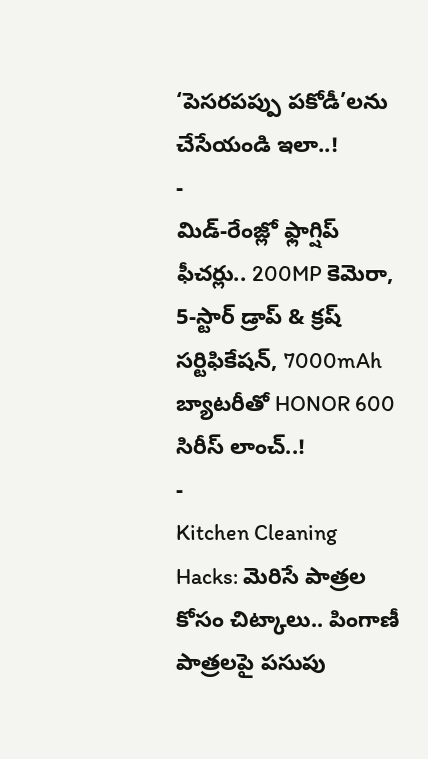‘పెసరపప్పు పకోడీ’లను చేసేయండి ఇలా..!
-
మిడ్-రేంజ్లో ఫ్లాగ్షిప్ ఫీచర్లు.. 200MP కెమెరా, 5-స్టార్ డ్రాప్ & క్రష్ సర్టిఫికేషన్, 7000mAh బ్యాటరీతో HONOR 600 సిరీస్ లాంచ్..!
-
Kitchen Cleaning Hacks: మెరిసే పాత్రల కోసం చిట్కాలు.. పింగాణీ పాత్రలపై పసుపు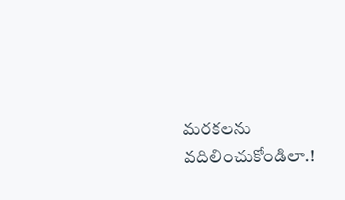మరకలను వదిలించుకోండిలా.!